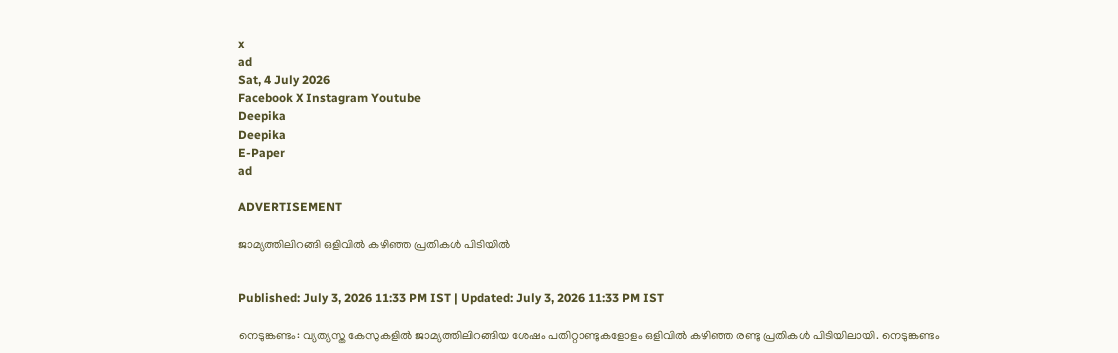x
ad
Sat, 4 July 2026
Facebook X Instagram Youtube
Deepika
Deepika
E-Paper
ad

ADVERTISEMENT

ജാമ്യത്തിലിറങ്ങി ഒളിവില്‍ കഴിഞ്ഞ പ്രതികള്‍ പിടിയിൽ


Published: July 3, 2026 11:33 PM IST | Updated: July 3, 2026 11:33 PM IST

നെടുങ്കണ്ടം: വ്യത്യസ്ത കേസുകളില്‍ ജാമ്യത്തിലിറങ്ങിയ ശേഷം പതിറ്റാണ്ടുകളോളം ഒളിവില്‍ കഴിഞ്ഞ രണ്ടു പ്രതികള്‍ പിടിയിലായി. നെടുങ്കണ്ടം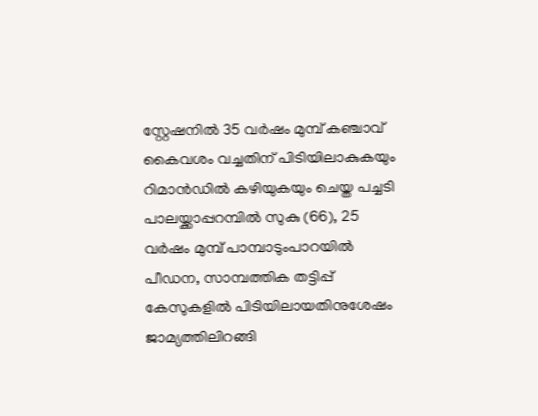സ്റ്റേഷനില്‍ 35 വര്‍ഷം മുമ്പ് കഞ്ചാവ് കൈവശം വച്ചതിന് പിടിയിലാകുകയും റിമാൻഡിൽ കഴിയുകയും ചെയ്ത പച്ചടി പാലയ്ക്കാപ്പറമ്പില്‍ സുകു (66), 25 വര്‍ഷം മുമ്പ് പാമ്പാടുംപാറയില്‍ പീഡന, സാമ്പത്തിക തട്ടിപ്പ് കേസുകളില്‍ പിടിയിലായതിനുശേഷം ജാമ്യത്തിലിറങ്ങി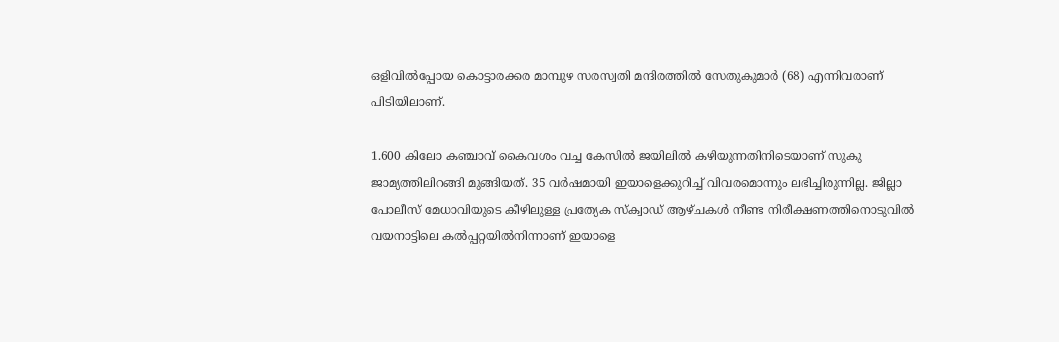ഒളിവില്‍പ്പോയ കൊട്ടാരക്കര മാമ്പുഴ സരസ്വതി മന്ദിരത്തില്‍ സേതുകുമാര്‍ (68) എന്നിവരാണ് പിടിയിലാണ്.

1.600 കിലോ കഞ്ചാവ് കൈവശം വച്ച കേസില്‍ ജയിലില്‍ കഴിയുന്നതിനിടെയാണ് സുകു ജാമ്യത്തിലിറങ്ങി മുങ്ങിയത്. 35 വര്‍ഷമായി ഇയാളെക്കുറിച്ച് വിവരമൊന്നും ലഭിച്ചിരുന്നില്ല. ജില്ലാ പോലീസ് മേധാവിയുടെ കീഴിലുള്ള പ്രത്യേക സ്‌ക്വാഡ് ആഴ്ചകള്‍ നീണ്ട നിരീക്ഷണത്തിനൊടുവില്‍ വയനാട്ടിലെ കല്‍പ്പറ്റയില്‍നിന്നാണ് ഇയാളെ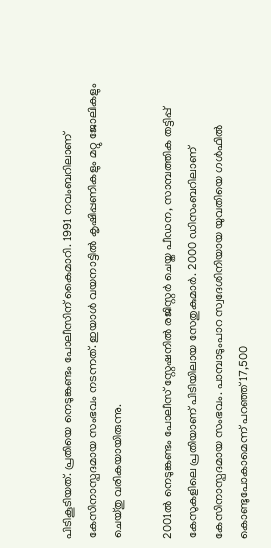പിടികൂടിയത്. പ്രതിയെ നെടുങ്കണ്ടം പോലീസിന് കൈമാറി. 1991 നവംബറിലാണ് കേസിനാസ്പദമായ സംഭവം നടന്നത്. ഇയാള്‍ വയനാട്ടില്‍ കൃഷിപ്പണികളും മറ്റു ജോലികളും ചെയ്തു വരികയായിരുന്നു.

2001ല്‍ നെടുങ്കണ്ടം പോലീസ് സ്റ്റേഷനില്‍ രജിസ്റ്റര്‍ ചെയ്ത പീഡന, സാമ്പത്തിക തട്ടിപ്പ് കേസുകളിലെ പ്രതിയാണ് പിടിയിലായ സേതുകുമാര്‍. 2000 ഡിസംബറിലാണ് കേസിനാസ്പദമായ സംഭവം. പാമ്പാടുംപാറ സ്വദേശിനിയായ യുവതിയെ ഗള്‍ഫില്‍ കൊണ്ടുപോകാമെന്ന് പറഞ്ഞ് 17,500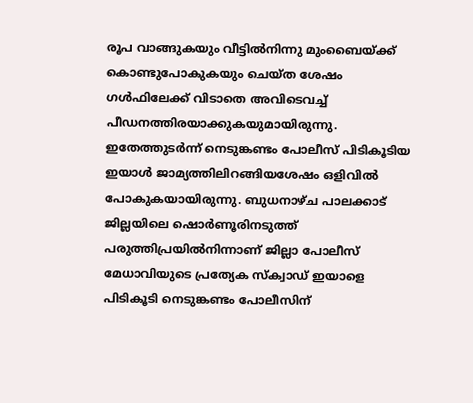രൂപ വാങ്ങുകയും വീട്ടില്‍നിന്നു മുംബൈയ്ക്ക് കൊണ്ടുപോകുകയും ചെയ്ത ശേഷം ഗള്‍ഫിലേക്ക് വിടാതെ അവിടെവച്ച് പീഡനത്തിരയാക്കുകയുമായിരുന്നു. ഇതേത്തുടര്‍ന്ന് നെടുങ്കണ്ടം പോലീസ് പിടികൂടിയ ഇയാള്‍ ജാമ്യത്തിലിറങ്ങിയശേഷം ഒളിവില്‍ പോകുകയായിരുന്നു. ബുധനാഴ്ച പാലക്കാട് ജില്ലയിലെ ഷൊര്‍ണൂരിനടുത്ത് പരുത്തിപ്രയില്‍നിന്നാണ് ജില്ലാ പോലീസ് മേധാവിയുടെ പ്രത്യേക സ്‌ക്വാഡ് ഇയാളെ പിടികൂടി നെടുങ്കണ്ടം പോലീസിന്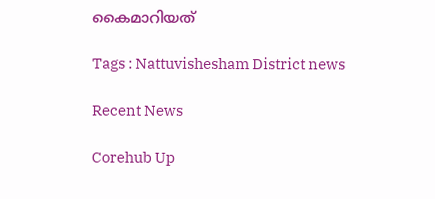കൈമാറിയത്

Tags : Nattuvishesham District news

Recent News

Corehub Up